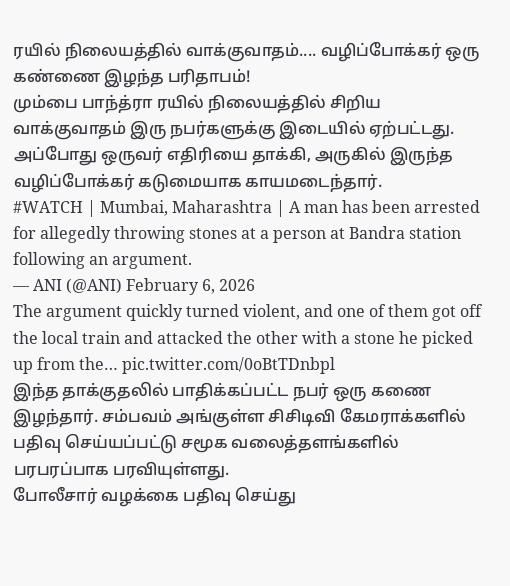ரயில் நிலையத்தில் வாக்குவாதம்.... வழிப்போக்கர் ஒரு கண்ணை இழந்த பரிதாபம்!
மும்பை பாந்த்ரா ரயில் நிலையத்தில் சிறிய வாக்குவாதம் இரு நபர்களுக்கு இடையில் ஏற்பட்டது. அப்போது ஒருவர் எதிரியை தாக்கி, அருகில் இருந்த வழிப்போக்கர் கடுமையாக காயமடைந்தார்.
#WATCH | Mumbai, Maharashtra | A man has been arrested for allegedly throwing stones at a person at Bandra station following an argument.
— ANI (@ANI) February 6, 2026
The argument quickly turned violent, and one of them got off the local train and attacked the other with a stone he picked up from the… pic.twitter.com/0oBtTDnbpl
இந்த தாக்குதலில் பாதிக்கப்பட்ட நபர் ஒரு கணை இழந்தார். சம்பவம் அங்குள்ள சிசிடிவி கேமராக்களில் பதிவு செய்யப்பட்டு சமூக வலைத்தளங்களில் பரபரப்பாக பரவியுள்ளது.
போலீசார் வழக்கை பதிவு செய்து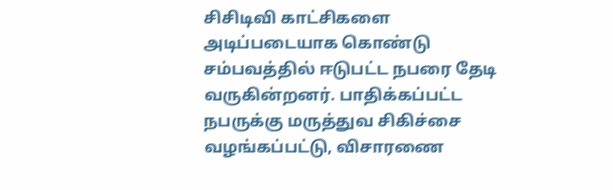சிசிடிவி காட்சிகளை அடிப்படையாக கொண்டு சம்பவத்தில் ஈடுபட்ட நபரை தேடி வருகின்றனர். பாதிக்கப்பட்ட நபருக்கு மருத்துவ சிகிச்சை வழங்கப்பட்டு, விசாரணை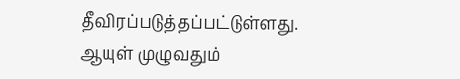தீவிரப்படுத்தப்பட்டுள்ளது.
ஆயுள் முழுவதும்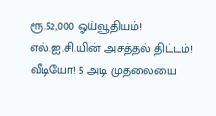ரூ.52,000 ஓய்வூதியம்! எல்.ஐ.சி.யின் அசத்தல் திட்டம்!
வீடியோ! 5 அடி முதலையை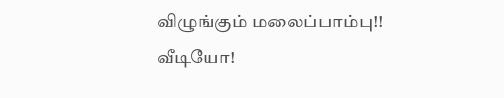விழுங்கும் மலைப்பாம்பு!!
வீடியோ!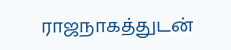ராஜநாகத்துடன்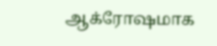ஆக்ரோஷமாக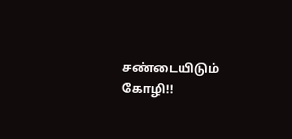சண்டையிடும் கோழி!!